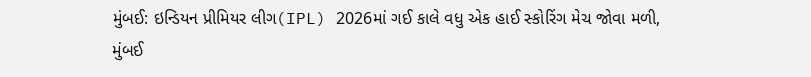મુંબઈ: ઇન્ડિયન પ્રીમિયર લીગ(IPL) 2026માં ગઈ કાલે વધુ એક હાઈ સ્કોરિંગ મેચ જોવા મળી, મુંબઈ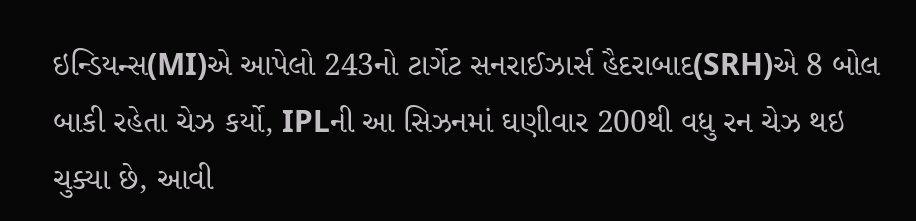ઇન્ડિયન્સ(MI)એ આપેલો 243નો ટાર્ગેટ સનરાઈઝાર્સ હૈદરાબાદ(SRH)એ 8 બોલ બાકી રહેતા ચેઝ કર્યો, IPLની આ સિઝનમાં ઘણીવાર 200થી વધુ રન ચેઝ થઇ ચુક્યા છે, આવી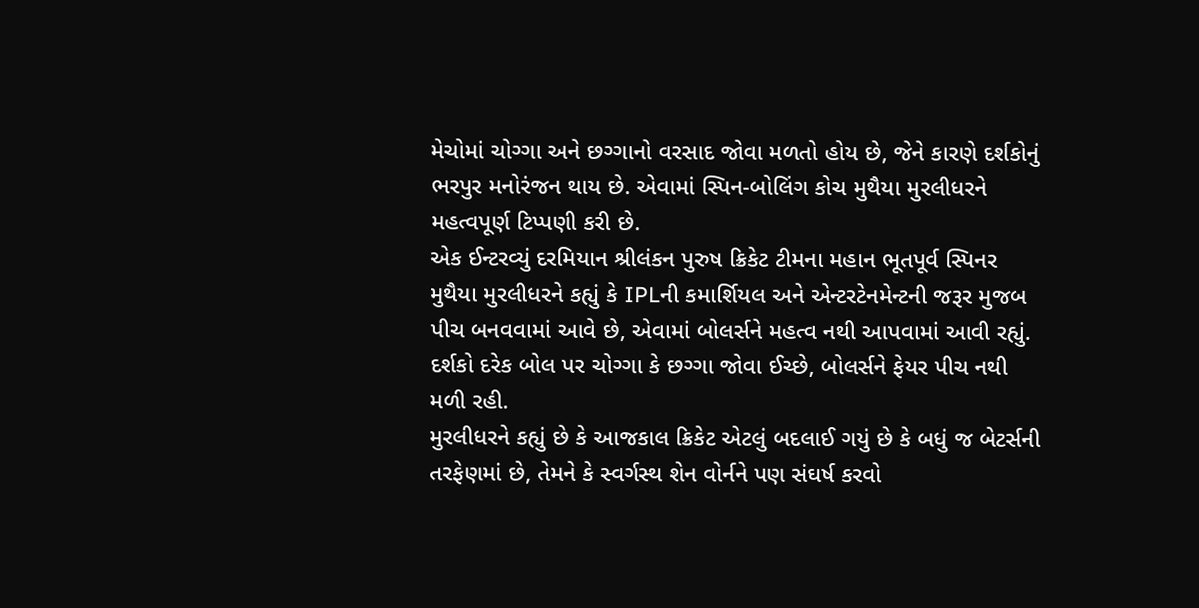મેચોમાં ચોગ્ગા અને છગ્ગાનો વરસાદ જોવા મળતો હોય છે, જેને કારણે દર્શકોનું ભરપુર મનોરંજન થાય છે. એવામાં સ્પિન-બોલિંગ કોચ મુથૈયા મુરલીધરને મહત્વપૂર્ણ ટિપ્પણી કરી છે.
એક ઈન્ટરવ્યું દરમિયાન શ્રીલંકન પુરુષ ક્રિકેટ ટીમના મહાન ભૂતપૂર્વ સ્પિનર મુથૈયા મુરલીધરને કહ્યું કે IPLની કમાર્શિયલ અને એન્ટરટેનમેન્ટની જરૂર મુજબ પીચ બનવવામાં આવે છે, એવામાં બોલર્સને મહત્વ નથી આપવામાં આવી રહ્યું. દર્શકો દરેક બોલ પર ચોગ્ગા કે છગ્ગા જોવા ઈચ્છે, બોલર્સને ફેયર પીચ નથી મળી રહી.
મુરલીધરને કહ્યું છે કે આજકાલ ક્રિકેટ એટલું બદલાઈ ગયું છે કે બધું જ બેટર્સની તરફેણમાં છે, તેમને કે સ્વર્ગસ્થ શેન વોર્નને પણ સંઘર્ષ કરવો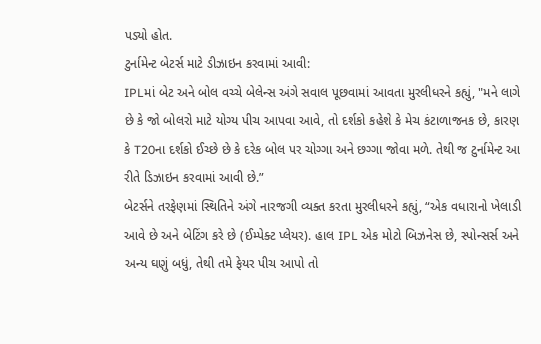પડ્યો હોત.
ટુર્નામેન્ટ બેટર્સ માટે ડીઝાઇન કરવામાં આવી:
IPLમાં બેટ અને બોલ વચ્ચે બેલેન્સ અંગે સવાલ પૂછવામાં આવતા મુરલીધરને કહ્યું, "મને લાગે છે કે જો બોલરો માટે યોગ્ય પીચ આપવા આવે, તો દર્શકો કહેશે કે મેચ કંટાળાજનક છે, કારણ કે T20ના દર્શકો ઈચ્છે છે કે દરેક બોલ પર ચોગ્ગા અને છગ્ગા જોવા મળે. તેથી જ ટુર્નામેન્ટ આ રીતે ડિઝાઇન કરવામાં આવી છે.”
બેટર્સને તરફેણમાં સ્થિતિને અંગે નારજગી વ્યક્ત કરતા મુરલીધરને કહ્યું, “એક વધારાનો ખેલાડી આવે છે અને બેટિંગ કરે છે (ઈમ્પેક્ટ પ્લેયર). હાલ IPL એક મોટો બિઝનેસ છે, સ્પોન્સર્સ અને અન્ય ઘણું બધું, તેથી તમે ફેયર પીચ આપો તો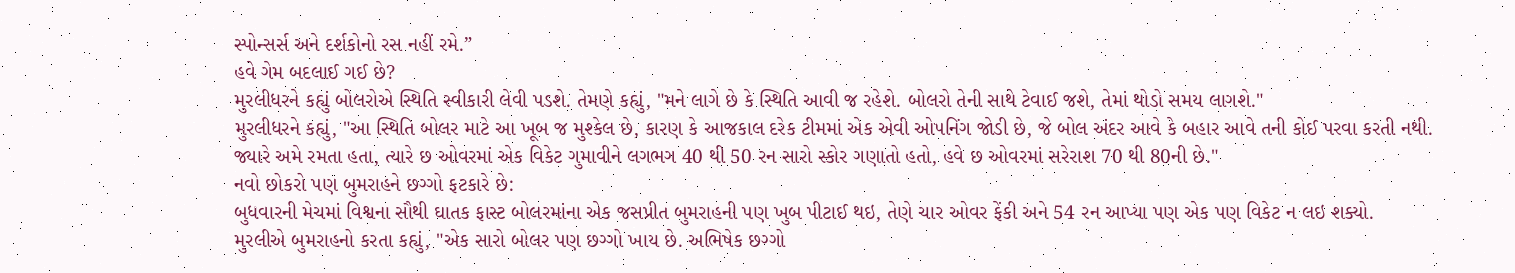સ્પોન્સર્સ અને દર્શકોનો રસ નહીં રમે.”
હવે ગેમ બદલાઈ ગઈ છે?
મુરલીધરને કહ્યું બોલરોએ સ્થિતિ સ્વીકારી લેવી પડશે. તેમણે કહ્યું, "મને લાગે છે કે સ્થિતિ આવી જ રહેશે. બોલરો તેની સાથે ટેવાઈ જશે, તેમાં થોડો સમય લાગશે."
મુરલીધરને કહ્યું, "આ સ્થિતિ બોલર માટે આ ખૂબ જ મુશ્કેલ છે, કારણ કે આજકાલ દરેક ટીમમાં એક એવી ઓપનિંગ જોડી છે, જે બોલ અંદર આવે કે બહાર આવે તની કોઈ પરવા કરતી નથી. જ્યારે અમે રમતા હતા, ત્યારે છ ઓવરમાં એક વિકેટ ગુમાવીને લગભગ 40 થી 50 રન સારો સ્કોર ગણાતો હતો, હવે છ ઓવરમાં સરેરાશ 70 થી 80ની છે."
નવો છોકરો પણ બુમરાહને છગ્ગો ફટકારે છે:
બુધવારની મેચમાં વિશ્વના સૌથી ઘાતક ફાસ્ટ બોલરમાંના એક જસપ્રીત બુમરાહની પણ ખુબ પીટાઈ થઇ, તેણે ચાર ઓવર ફેંકી અને 54 રન આપ્યા પણ એક પણ વિકેટ ન લઇ શક્યો.
મુરલીએ બુમરાહનો કરતા કહ્યું, "એક સારો બોલર પણ છગ્ગો ખાય છે. અભિષેક છગ્ગો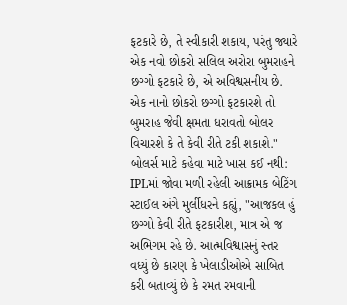ફટકારે છે, તે સ્વીકારી શકાય, પરંતુ જ્યારે એક નવો છોકરો સલિલ અરોરા બુમરાહને છગ્ગો ફટકારે છે, એ અવિશ્વસનીય છે. એક નાનો છોકરો છગ્ગો ફટકારશે તો બુમરાહ જેવી ક્ષમતા ધરાવતો બોલર વિચારશે કે તે કેવી રીતે ટકી શકાશે."
બોલર્સ માટે કહેવા માટે ખાસ કઈ નથી:
IPLમાં જોવા મળી રહેલી આક્રામક બેટિંગ સ્ટાઈલ અંગે મુર્લીધરને કહ્યું, "આજકલ હું છગ્ગો કેવી રીતે ફટકારીશ, માત્ર એ જ અભિગમ રહે છે. આત્મવિશ્વાસનું સ્તર વધ્યું છે કારણ કે ખેલાડીઓએ સાબિત કરી બતાવ્યું છે કે રમત રમવાની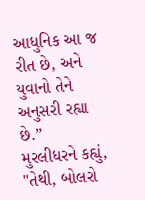આધુનિક આ જ રીત છે, અને યુવાનો તેને અનુસરી રહ્યા છે.”
મુરલીધરને કહ્યું, "તેથી, બોલરો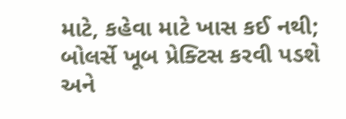માટે, કહેવા માટે ખાસ કઈ નથી; બોલર્સે ખૂબ પ્રેક્ટિસ કરવી પડશે અને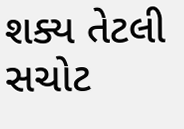શક્ય તેટલી સચોટ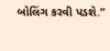બોલિંગ કરવી પડશે.”